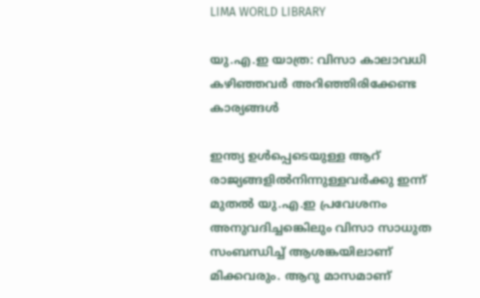LIMA WORLD LIBRARY

യു.എ.ഇ യാത്ര: വിസാ കാലാവധി കഴിഞ്ഞവര്‍ അറിഞ്ഞിരിക്കേണ്ട കാര്യങ്ങൾ

ഇന്ത്യ ഉള്‍പ്പെടെയുള്ള ആറ് രാജ്യങ്ങളില്‍നിന്നുള്ളവര്‍ക്കു ഇന്ന് മുതല്‍ യു.എ.ഇ പ്രവേശനം അനുവദിച്ചങ്കെിലും വിസാ സാധുത സംബന്ധിച്ച് ആശങ്കയിലാണ് മിക്കവരും. ആറു മാസമാണ്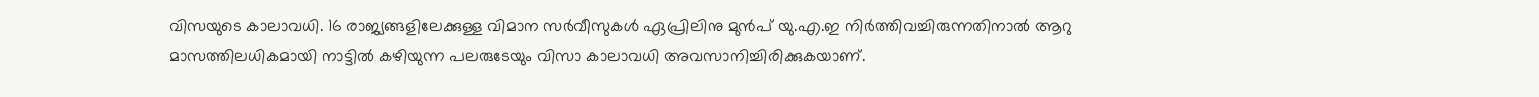വിസയുടെ കാലാവധി. 16 രാജ്യങ്ങളിലേക്കുള്ള വിമാന സര്‍വീസുകള്‍ ഏപ്രിലിനു മുന്‍പ് യു.എ.ഇ നിര്‍ത്തിവച്ചിരുന്നതിനാല്‍ ആറു മാസത്തിലധികമായി നാട്ടില്‍ കഴിയുന്ന പലരുടേയും വിസാ കാലാവധി അവസാനിച്ചിരിക്കുകയാണ്.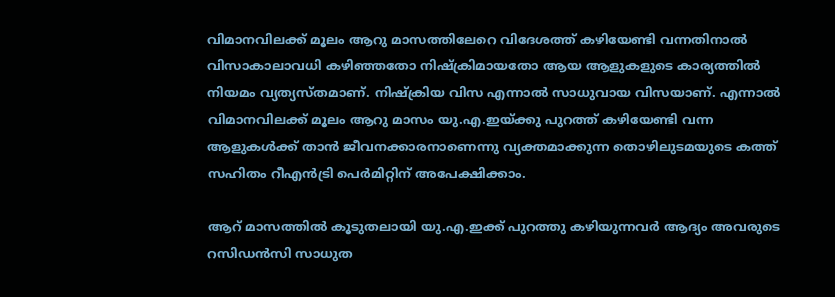വിമാനവിലക്ക് മൂലം ആറു മാസത്തിലേറെ വിദേശത്ത് കഴിയേണ്ടി വന്നതിനാല്‍ വിസാകാലാവധി കഴിഞ്ഞതോ നിഷ്‌ക്രിമായതോ ആയ ആളുകളുടെ കാര്യത്തില്‍ നിയമം വ്യത്യസ്തമാണ്. നിഷ്‌ക്രിയ വിസ എന്നാല്‍ സാധുവായ വിസയാണ്. എന്നാല്‍ വിമാനവിലക്ക് മൂലം ആറു മാസം യു.എ.ഇയ്ക്കു പുറത്ത് കഴിയേണ്ടി വന്ന ആളുകള്‍ക്ക് താന്‍ ജീവനക്കാരനാണെന്നു വ്യക്തമാക്കുന്ന തൊഴിലുടമയുടെ കത്ത് സഹിതം റീഎന്‍ട്രി പെര്‍മിറ്റിന് അപേക്ഷിക്കാം.

ആറ് മാസത്തില്‍ കൂടുതലായി യു.എ.ഇക്ക് പുറത്തു കഴിയുന്നവര്‍ ആദ്യം അവരുടെ റസിഡന്‍സി സാധുത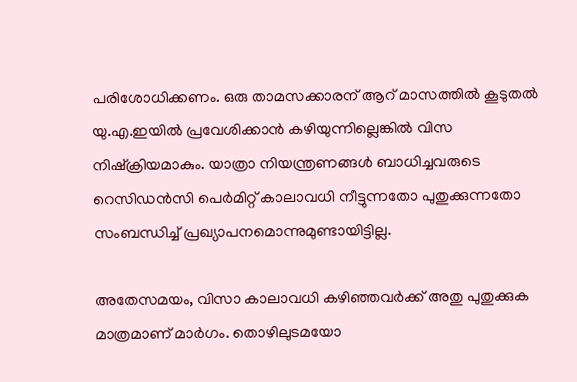പരിശോധിക്കണം. ഒരു താമസക്കാരന് ആറ് മാസത്തില്‍ കൂടുതല്‍ യു.എ.ഇയില്‍ പ്രവേശിക്കാന്‍ കഴിയുന്നില്ലെങ്കില്‍ വിസ നിഷ്‌ക്രിയമാകും. യാത്രാ നിയന്ത്രണങ്ങള്‍ ബാധിച്ചവരുടെ റെസിഡന്‍സി പെര്‍മിറ്റ് കാലാവധി നീട്ടുന്നതോ പുതുക്കുന്നതോ സംബന്ധിച്ച് പ്രഖ്യാപനമൊന്നുമുണ്ടായിട്ടില്ല.

അതേസമയം, വിസാ കാലാവധി കഴിഞ്ഞവര്‍ക്ക് അതു പുതുക്കുക മാത്രമാണ് മാര്‍ഗം. തൊഴിലുടമയോ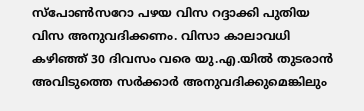സ്പോണ്‍സറോ പഴയ വിസ റദ്ദാക്കി പുതിയ വിസ അനുവദിക്കണം. വിസാ കാലാവധി കഴിഞ്ഞ് 30 ദിവസം വരെ യു.എ.യില്‍ തുടരാന്‍ അവിടുത്തെ സര്‍ക്കാര്‍ അനുവദിക്കുമെങ്കിലും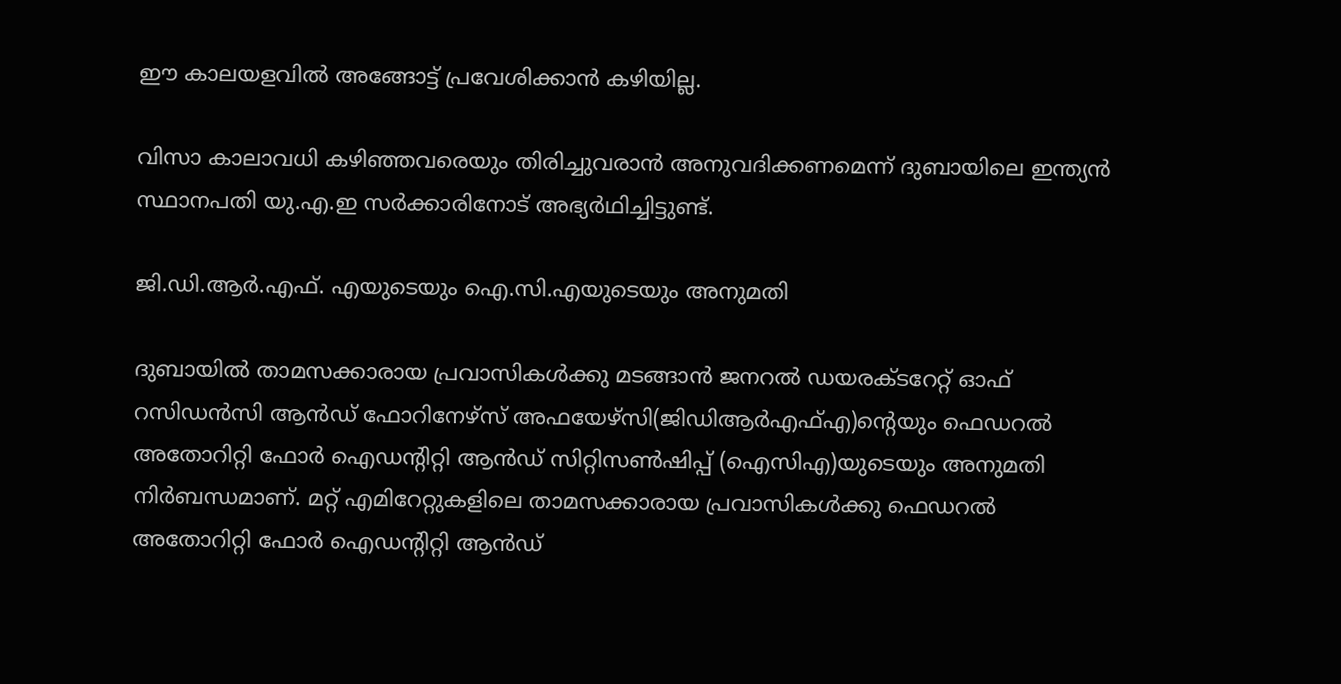ഈ കാലയളവില്‍ അങ്ങോട്ട് പ്രവേശിക്കാന്‍ കഴിയില്ല.

വിസാ കാലാവധി കഴിഞ്ഞവരെയും തിരിച്ചുവരാന്‍ അനുവദിക്കണമെന്ന് ദുബായിലെ ഇന്ത്യന്‍ സ്ഥാനപതി യു.എ.ഇ സര്‍ക്കാരിനോട് അഭ്യര്‍ഥിച്ചിട്ടുണ്ട്.

ജി.ഡി.ആര്‍.എഫ്. എയുടെയും ഐ.സി.എയുടെയും അനുമതി

ദുബായില്‍ താമസക്കാരായ പ്രവാസികള്‍ക്കു മടങ്ങാന്‍ ജനറല്‍ ഡയരക്ടറേറ്റ് ഓഫ് റസിഡന്‍സി ആന്‍ഡ് ഫോറിനേഴ്സ് അഫയേഴ്സി(ജിഡിആര്‍എഫ്എ)ന്റെയും ഫെഡറല്‍ അതോറിറ്റി ഫോര്‍ ഐഡന്റിറ്റി ആന്‍ഡ് സിറ്റിസണ്‍ഷിപ്പ് (ഐസിഎ)യുടെയും അനുമതി നിര്‍ബന്ധമാണ്. മറ്റ് എമിറേറ്റുകളിലെ താമസക്കാരായ പ്രവാസികള്‍ക്കു ഫെഡറല്‍ അതോറിറ്റി ഫോര്‍ ഐഡന്റിറ്റി ആന്‍ഡ്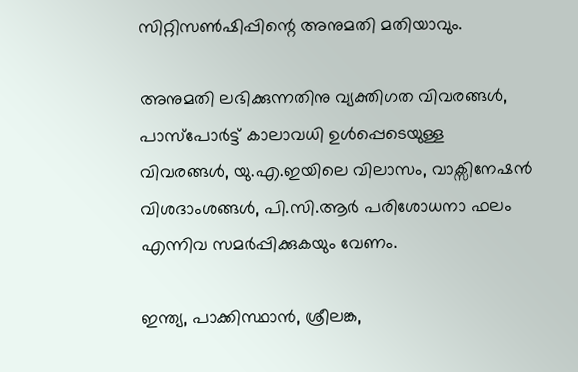സിറ്റിസണ്‍ഷിപ്പിന്റെ അനുമതി മതിയാവും.

അനുമതി ലഭിക്കുന്നതിനു വ്യക്തിഗത വിവരങ്ങള്‍, പാസ്പോര്‍ട്ട് കാലാവധി ഉള്‍പ്പെടെയുള്ള വിവരങ്ങള്‍, യു.എ.ഇയിലെ വിലാസം, വാക്സിനേഷന്‍ വിശദാംശങ്ങള്‍, പി.സി.ആര്‍ പരിശോധനാ ഫലം എന്നിവ സമര്‍പ്പിക്കുകയും വേണം.

ഇന്ത്യ, പാക്കിസ്ഥാന്‍, ശ്രീലങ്ക,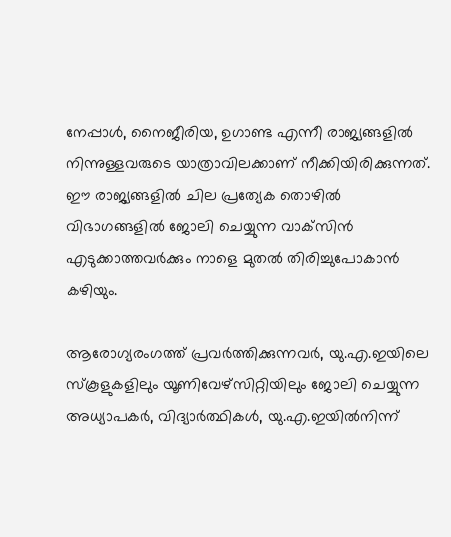നേപ്പാള്‍, നൈജീരിയ, ഉഗാണ്ട എന്നീ രാജ്യങ്ങളില്‍ നിന്നുള്ളവരുടെ യാത്രാവിലക്കാണ് നീക്കിയിരിക്കുന്നത്. ഈ രാജ്യങ്ങളില്‍ ചില പ്രത്യേക തൊഴില്‍ വിഭാഗങ്ങളില്‍ ജോലി ചെയ്യുന്ന വാക്‌സിന്‍ എടുക്കാത്തവര്‍ക്കും നാളെ മുതല്‍ തിരിച്ചുപോകാന്‍ കഴിയും.

ആരോഗ്യരംഗത്ത് പ്രവര്‍ത്തിക്കുന്നവര്‍, യു.എ.ഇയിലെ സ്‌കൂളുകളിലും യൂണിവേഴ്‌സിറ്റിയിലും ജോലി ചെയ്യുന്ന അധ്യാപകര്‍, വിദ്യാര്‍ത്ഥികള്‍, യു.എ.ഇയില്‍നിന്ന്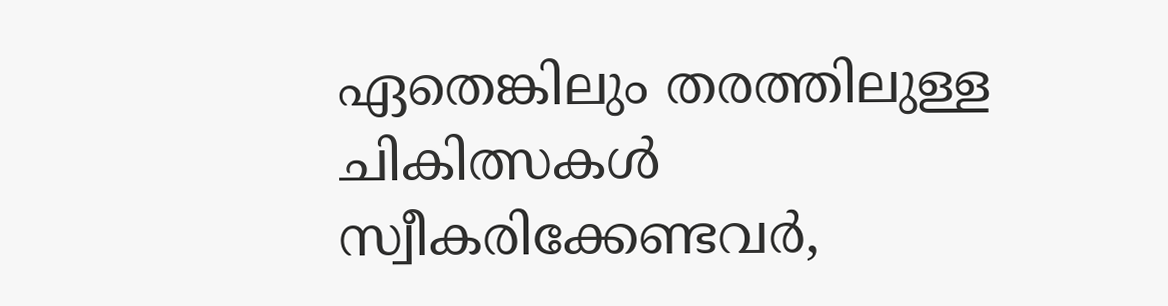ഏതെങ്കിലും തരത്തിലുള്ള ചികിത്സകള്‍ സ്വീകരിക്കേണ്ടവര്‍,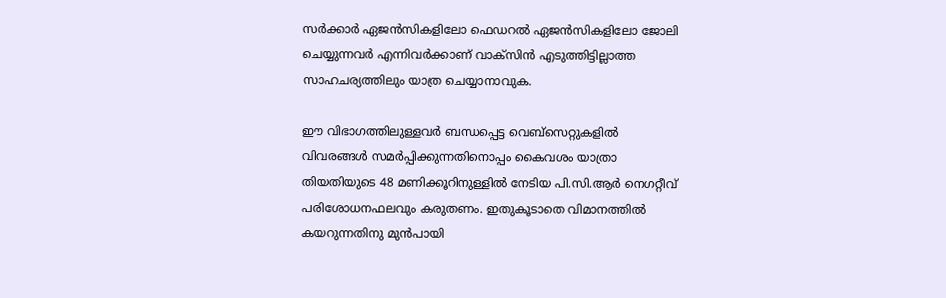സര്‍ക്കാര്‍ ഏജന്‍സികളിലോ ഫെഡറല്‍ ഏജന്‍സികളിലോ ജോലി ചെയ്യുന്നവര്‍ എന്നിവര്‍ക്കാണ് വാക്‌സിന്‍ എടുത്തിട്ടില്ലാത്ത സാഹചര്യത്തിലും യാത്ര ചെയ്യാനാവുക.

ഈ വിഭാഗത്തിലുള്ളവര്‍ ബന്ധപ്പെട്ട വെബ്സെറ്റുകളില്‍ വിവരങ്ങള്‍ സമര്‍പ്പിക്കുന്നതിനൊപ്പം കൈവശം യാത്രാ തിയതിയുടെ 48 മണിക്കൂറിനുള്ളില്‍ നേടിയ പി.സി.ആര്‍ നെഗറ്റീവ് പരിശോധനഫലവും കരുതണം. ഇതുകൂടാതെ വിമാനത്തില്‍ കയറുന്നതിനു മുന്‍പായി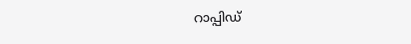റാപ്പിഡ്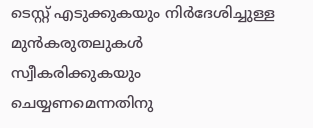ടെസ്റ്റ് എടുക്കുകയും നിര്‍ദേശിച്ചുള്ള മുന്‍കരുതലുകള്‍ സ്വീകരിക്കുകയും ചെയ്യണമെന്നതിനു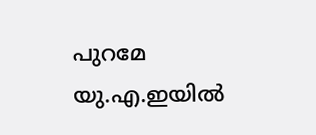പുറമേ യു.എ.ഇയില്‍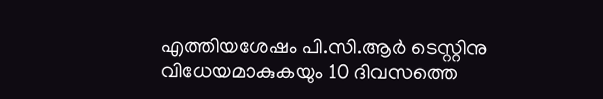എത്തിയശേഷം പി.സി.ആര്‍ ടെസ്റ്റിനു വിധേയമാകുകയും 10 ദിവസത്തെ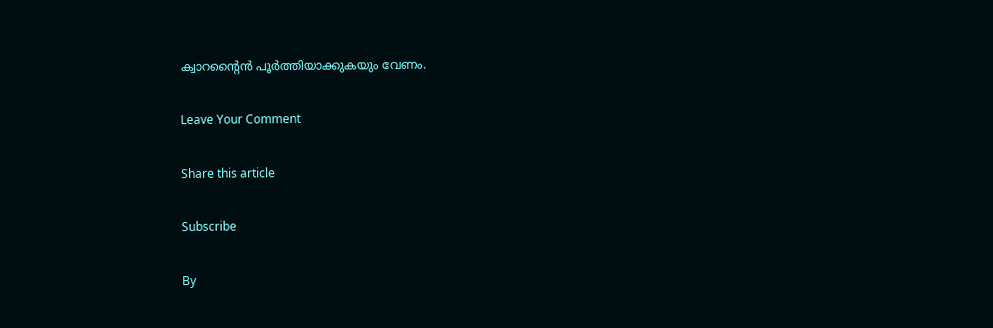ക്വാറന്റൈന്‍ പൂര്‍ത്തിയാക്കുകയും വേണം.

Leave Your Comment

Share this article

Subscribe

By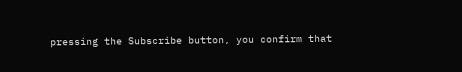pressing the Subscribe button, you confirm that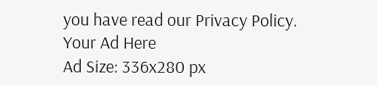you have read our Privacy Policy.
Your Ad Here
Ad Size: 336x280 px